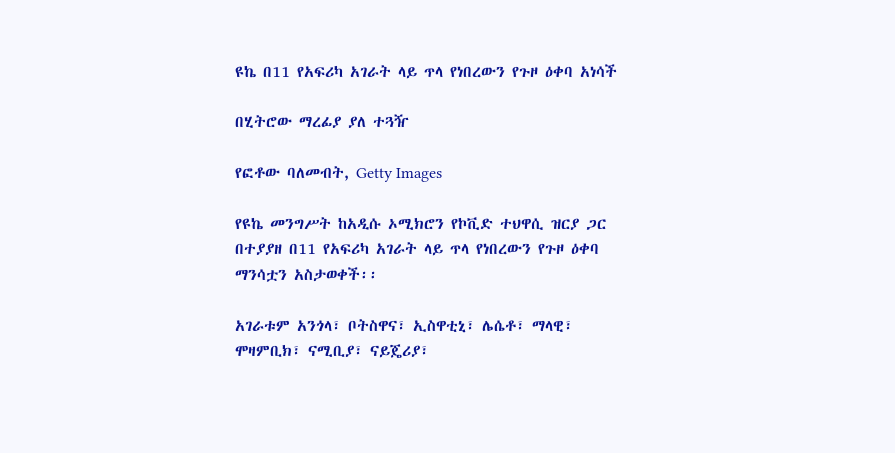ዩኬ በ11 የአፍሪካ አገራት ላይ ጥላ የነበረውን የጉዞ ዕቀባ አነሳች

በሂትሮው ማረፊያ ያለ ተጓዥ

የፎቶው ባለመብት, Getty Images

የዩኬ መንግሥት ከአዲሱ ኦሚክሮን የኮቪድ ተህዋሲ ዝርያ ጋር በተያያዘ በ11 የአፍሪካ አገራት ላይ ጥላ የነበረውን የጉዞ ዕቀባ ማንሳቷን አስታወቀች፡፡

አገራቱም አንጎላ፣ ቦትስዋና፣ ኢስዋቲኒ፣ ሌሴቶ፣ ማላዊ፣ ሞዛምቢክ፣ ናሚቢያ፣ ናይጄሪያ፣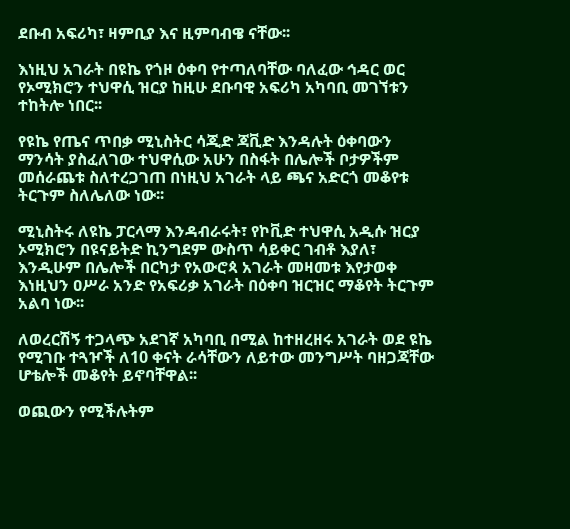ደቡብ አፍሪካ፣ ዛምቢያ እና ዚምባብዌ ናቸው፡፡

እነዚህ አገራት በዩኬ የጎዞ ዕቀባ የተጣለባቸው ባለፈው ኅዳር ወር የኦሚክሮን ተህዋሲ ዝርያ ከዚሁ ደቡባዊ አፍሪካ አካባቢ መገኘቱን ተከትሎ ነበር፡፡

የዩኬ የጤና ጥበቃ ሚኒስትር ሳጂድ ጃቪድ እንዳሉት ዕቀባውን ማንሳት ያስፈለገው ተህዋሲው አሁን በስፋት በሌሎች ቦታዎችም መሰራጨቱ ስለተረጋገጠ በነዚህ አገራት ላይ ጫና አድርጎ መቆየቱ ትርጉም ስለሌለው ነው፡፡

ሚኒስትሩ ለዩኬ ፓርላማ እንዳብራሩት፣ የኮቪድ ተህዋሲ አዲሱ ዝርያ ኦሚክሮን በዩናይትድ ኪንግደም ውስጥ ሳይቀር ገብቶ እያለ፣ እንዲሁም በሌሎች በርካታ የአውሮጳ አገራት መዛመቱ እየታወቀ እነዚህን ዐሥራ አንድ የአፍሪቃ አገራት በዕቀባ ዝርዝር ማቆየት ትርጉም አልባ ነው፡፡

ለወረርሽኝ ተጋላጭ አደገኛ አካባቢ በሚል ከተዘረዘሩ አገራት ወደ ዩኬ የሚገቡ ተጓዦች ለ10 ቀናት ራሳቸውን ለይተው መንግሥት ባዘጋጃቸው ሆቴሎች መቆየት ይኖባቸዋል፡፡

ወጪውን የሚችሉትም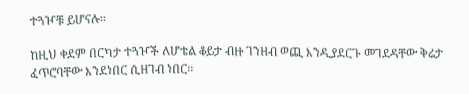ተጓዦቹ ይሆናሉ፡፡

ከዚህ ቀደም በርካታ ተጓዦች ለሆቴል ቆይታ ብዙ ገንዘብ ወጪ እንዲያደርጉ መገደዳቸው ቅሬታ ፈጥሮባቸው እንደነበር ሲዘገብ ነበር፡፡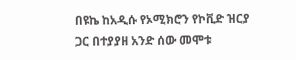በዩኬ ከአዲሱ የኦሚክሮን የኮቪድ ዝርያ ጋር በተያያዘ አንድ ሰው መሞቱ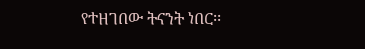የተዘገበው ትናንት ነበር፡፡